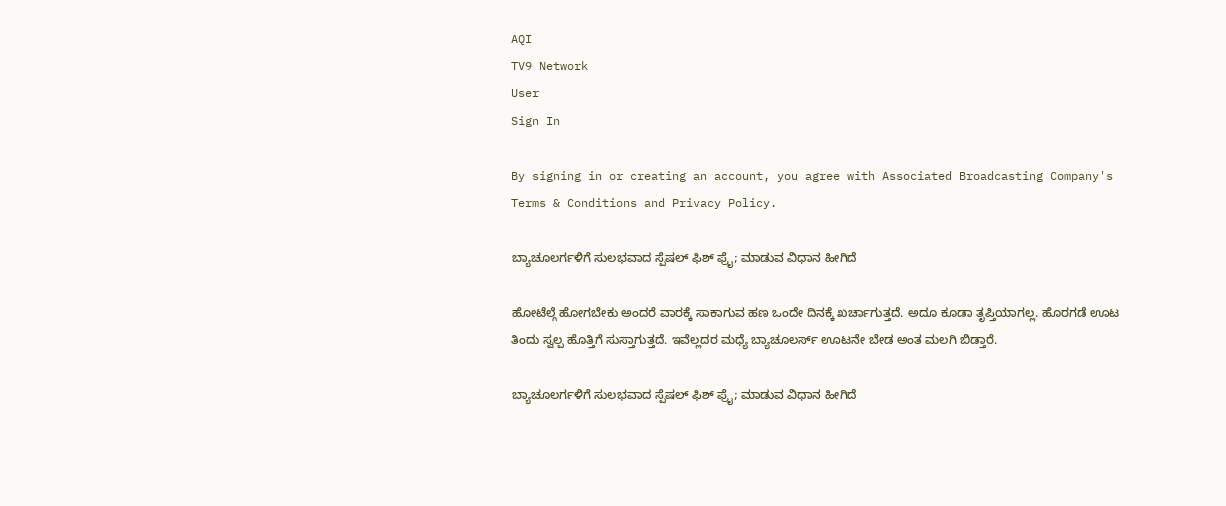AQI
TV9 Network
User
Sign In

By signing in or creating an account, you agree with Associated Broadcasting Company's Terms & Conditions and Privacy Policy.

ಬ್ಯಾಚೂಲರ್ಗಳಿಗೆ ಸುಲಭವಾದ ಸ್ಪೆಷಲ್ ಫಿಶ್ ಫ್ರೈ; ಮಾಡುವ ವಿಧಾನ ಹೀಗಿದೆ

ಹೋಟೆಲ್ಗೆ ಹೋಗಬೇಕು ಅಂದರೆ ವಾರಕ್ಕೆ ಸಾಕಾಗುವ ಹಣ ಒಂದೇ ದಿನಕ್ಕೆ ಖರ್ಚಾಗುತ್ತದೆ. ಅದೂ ಕೂಡಾ ತೃಪ್ತಿಯಾಗಲ್ಲ. ಹೊರಗಡೆ ಊಟ ತಿಂದು ಸ್ವಲ್ಪ ಹೊತ್ತಿಗೆ ಸುಸ್ತಾಗುತ್ತದೆ. ಇವೆಲ್ಲದರ ಮಧ್ಯೆ ಬ್ಯಾಚೂಲರ್ಸ್ ಊಟನೇ ಬೇಡ ಅಂತ ಮಲಗಿ ಬಿಡ್ತಾರೆ.

ಬ್ಯಾಚೂಲರ್ಗಳಿಗೆ ಸುಲಭವಾದ ಸ್ಪೆಷಲ್ ಫಿಶ್ ಫ್ರೈ; ಮಾಡುವ ವಿಧಾನ ಹೀಗಿದೆ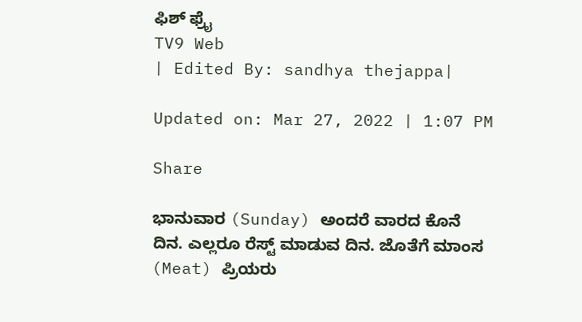ಫಿಶ್ ಫ್ರೈ
TV9 Web
| Edited By: sandhya thejappa|

Updated on: Mar 27, 2022 | 1:07 PM

Share

ಭಾನುವಾರ (Sunday) ಅಂದರೆ ವಾರದ ಕೊನೆ ದಿನ. ಎಲ್ಲರೂ ರೆಸ್ಟ್ ಮಾಡುವ ದಿನ. ಜೊತೆಗೆ ಮಾಂಸ (Meat) ಪ್ರಿಯರು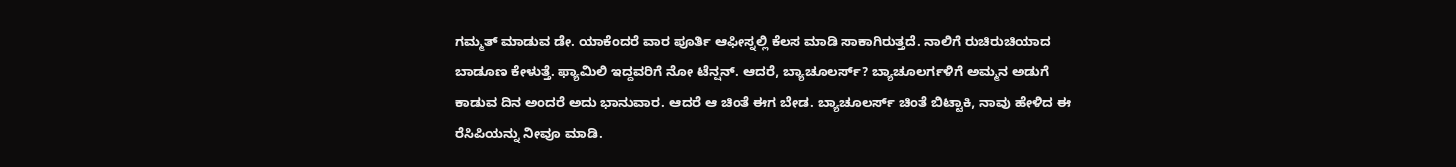ಗಮ್ಮತ್ ಮಾಡುವ ಡೇ. ಯಾಕೆಂದರೆ ವಾರ ಪೂರ್ತಿ ಆಫೀಸ್ನಲ್ಲಿ ಕೆಲಸ ಮಾಡಿ ಸಾಕಾಗಿರುತ್ತದೆ. ನಾಲಿಗೆ ರುಚಿರುಚಿಯಾದ ಬಾಡೂಣ ಕೇಳುತ್ತೆ. ಫ್ಯಾಮಿಲಿ ಇದ್ದವರಿಗೆ ನೋ ಟೆನ್ಷನ್. ಆದರೆ, ಬ್ಯಾಚೂಲರ್ಸ್? ಬ್ಯಾಚೂಲರ್ಗಳಿಗೆ ಅಮ್ಮನ ಅಡುಗೆ ಕಾಡುವ ದಿನ ಅಂದರೆ ಅದು ಭಾನುವಾರ. ಆದರೆ ಆ ಚಿಂತೆ ಈಗ ಬೇಡ. ಬ್ಯಾಚೂಲರ್ಸ್ ಚಿಂತೆ ಬಿಟ್ಟಾಕಿ, ನಾವು ಹೇಳಿದ ಈ ರೆಸಿಪಿಯನ್ನು ನೀವೂ ಮಾಡಿ.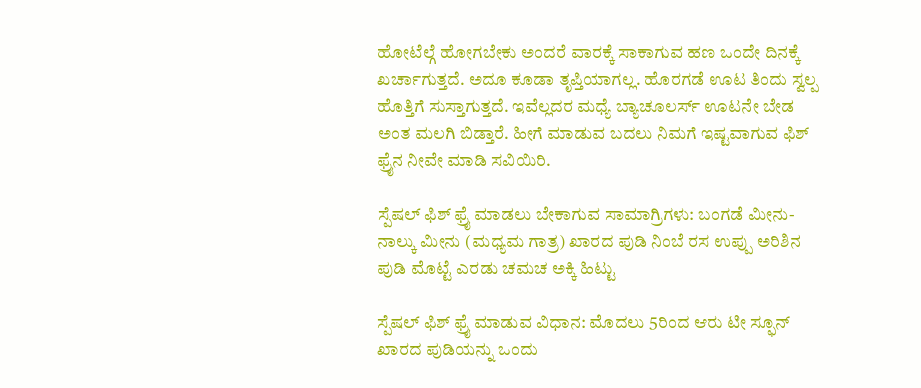ಹೋಟೆಲ್ಗೆ ಹೋಗಬೇಕು ಅಂದರೆ ವಾರಕ್ಕೆ ಸಾಕಾಗುವ ಹಣ ಒಂದೇ ದಿನಕ್ಕೆ ಖರ್ಚಾಗುತ್ತದೆ. ಅದೂ ಕೂಡಾ ತೃಪ್ತಿಯಾಗಲ್ಲ. ಹೊರಗಡೆ ಊಟ ತಿಂದು ಸ್ವಲ್ಪ ಹೊತ್ತಿಗೆ ಸುಸ್ತಾಗುತ್ತದೆ. ಇವೆಲ್ಲದರ ಮಧ್ಯೆ ಬ್ಯಾಚೂಲರ್ಸ್ ಊಟನೇ ಬೇಡ ಅಂತ ಮಲಗಿ ಬಿಡ್ತಾರೆ. ಹೀಗೆ ಮಾಡುವ ಬದಲು ನಿಮಗೆ ಇಷ್ಟವಾಗುವ ಫಿಶ್ ಫ್ರೈನ ನೀವೇ ಮಾಡಿ ಸವಿಯಿರಿ.

ಸ್ಪೆಷಲ್ ಫಿಶ್ ಫ್ರೈ ಮಾಡಲು ಬೇಕಾಗುವ ಸಾಮಾಗ್ರಿಗಳು: ಬಂಗಡೆ ಮೀನು- ನಾಲ್ಕು ಮೀನು (ಮಧ್ಯಮ ಗಾತ್ರ) ಖಾರದ ಪುಡಿ ನಿಂಬೆ ರಸ ಉಪ್ಪು ಅರಿಶಿನ ಪುಡಿ ಮೊಟ್ಟೆ ಎರಡು ಚಮಚ ಅಕ್ಕಿ ಹಿಟ್ಟು

ಸ್ಪೆಷಲ್ ಫಿಶ್ ಫ್ರೈ ಮಾಡುವ ವಿಧಾನ: ಮೊದಲು 5ರಿಂದ ಆರು ಟೀ ಸ್ಫೂನ್ ಖಾರದ ಪುಡಿಯನ್ನು ಒಂದು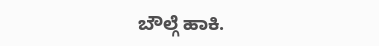ಬೌಲ್ಗೆ ಹಾಕಿ.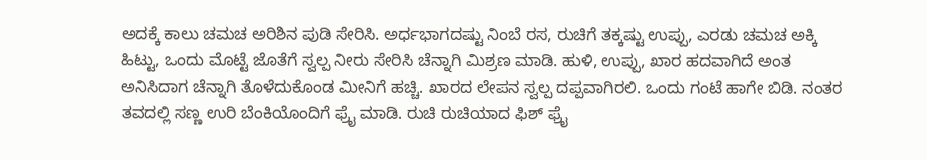ಅದಕ್ಕೆ ಕಾಲು ಚಮಚ ಅರಿಶಿನ ಪುಡಿ ಸೇರಿಸಿ. ಅರ್ಧಭಾಗದಷ್ಟು ನಿಂಬೆ ರಸ, ರುಚಿಗೆ ತಕ್ಕಷ್ಟು ಉಪ್ಪು, ಎರಡು ಚಮಚ ಅಕ್ಕಿ ಹಿಟ್ಟು, ಒಂದು ಮೊಟ್ಟೆ ಜೊತೆಗೆ ಸ್ವಲ್ಪ ನೀರು ಸೇರಿಸಿ ಚೆನ್ನಾಗಿ ಮಿಶ್ರಣ ಮಾಡಿ. ಹುಳಿ, ಉಪ್ಪು, ಖಾರ ಹದವಾಗಿದೆ ಅಂತ ಅನಿಸಿದಾಗ ಚೆನ್ನಾಗಿ ತೊಳೆದುಕೊಂಡ ಮೀನಿಗೆ ಹಚ್ಚಿ. ಖಾರದ ಲೇಪನ ಸ್ವಲ್ಪ ದಪ್ಪವಾಗಿರಲಿ. ಒಂದು ಗಂಟೆ ಹಾಗೇ ಬಿಡಿ. ನಂತರ ತವದಲ್ಲಿ ಸಣ್ಣ ಉರಿ ಬೆಂಕಿಯೊಂದಿಗೆ ಫ್ರೈ ಮಾಡಿ. ರುಚಿ ರುಚಿಯಾದ ಫಿಶ್ ಫ್ರೈ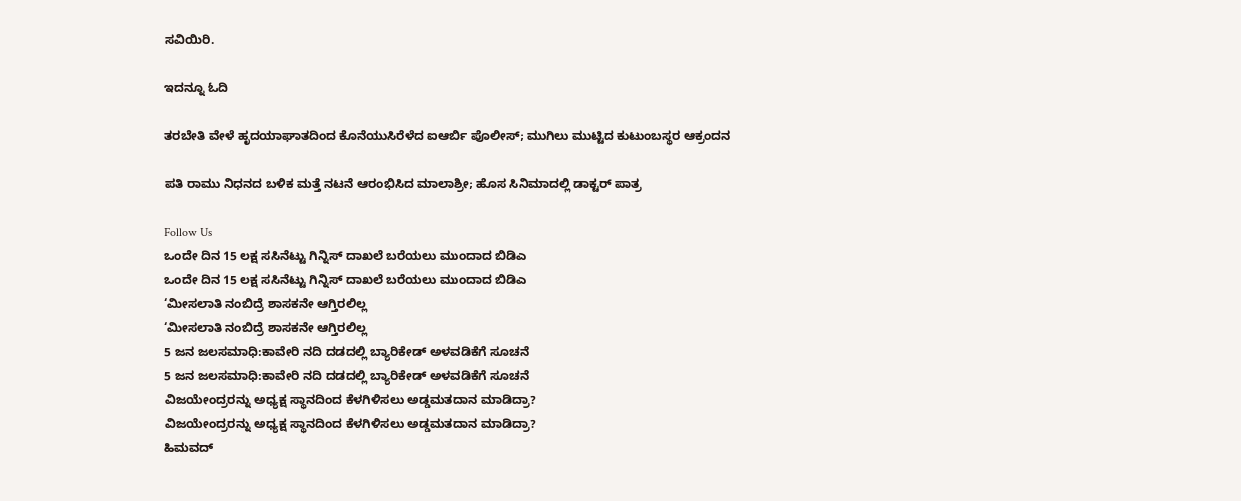ಸವಿಯಿರಿ.

ಇದನ್ನೂ ಓದಿ

ತರಬೇತಿ ವೇಳೆ ಹೃದಯಾಘಾತದಿಂದ ಕೊನೆಯುಸಿರೆಳೆದ ಐಆರ್ಬಿ ಪೊಲೀಸ್; ಮುಗಿಲು ಮುಟ್ಟಿದ ಕುಟುಂಬಸ್ಥರ ಆಕ್ರಂದನ

ಪತಿ ರಾಮು ನಿಧನದ ಬಳಿಕ ಮತ್ತೆ ನಟನೆ ಆರಂಭಿಸಿದ ಮಾಲಾಶ್ರೀ; ಹೊಸ ಸಿನಿಮಾದಲ್ಲಿ ಡಾಕ್ಟರ್ ಪಾತ್ರ

Follow Us
ಒಂದೇ ದಿನ 15 ಲಕ್ಷ ಸಸಿನೆಟ್ಟು ಗಿನ್ನಿಸ್ ದಾಖಲೆ ಬರೆಯಲು ಮುಂದಾದ ಬಿಡಿಎ
ಒಂದೇ ದಿನ 15 ಲಕ್ಷ ಸಸಿನೆಟ್ಟು ಗಿನ್ನಿಸ್ ದಾಖಲೆ ಬರೆಯಲು ಮುಂದಾದ ಬಿಡಿಎ
‘ಮೀಸಲಾತಿ ನಂಬಿದ್ರೆ ಶಾಸಕನೇ ಆಗ್ತಿರಲಿಲ್ಲ
‘ಮೀಸಲಾತಿ ನಂಬಿದ್ರೆ ಶಾಸಕನೇ ಆಗ್ತಿರಲಿಲ್ಲ
5 ಜನ ಜಲಸಮಾಧಿ:ಕಾವೇರಿ ನದಿ ದಡದಲ್ಲಿ ಬ್ಯಾರಿಕೇಡ್ ಅಳವಡಿಕೆಗೆ ಸೂಚನೆ
5 ಜನ ಜಲಸಮಾಧಿ:ಕಾವೇರಿ ನದಿ ದಡದಲ್ಲಿ ಬ್ಯಾರಿಕೇಡ್ ಅಳವಡಿಕೆಗೆ ಸೂಚನೆ
ವಿಜಯೇಂದ್ರರನ್ನು ಅಧ್ಯಕ್ಷ ಸ್ಥಾನದಿಂದ ಕೆಳಗಿಳಿಸಲು ಅಡ್ಡಮತದಾನ ಮಾಡಿದ್ರಾ?
ವಿಜಯೇಂದ್ರರನ್ನು ಅಧ್ಯಕ್ಷ ಸ್ಥಾನದಿಂದ ಕೆಳಗಿಳಿಸಲು ಅಡ್ಡಮತದಾನ ಮಾಡಿದ್ರಾ?
ಹಿಮವದ್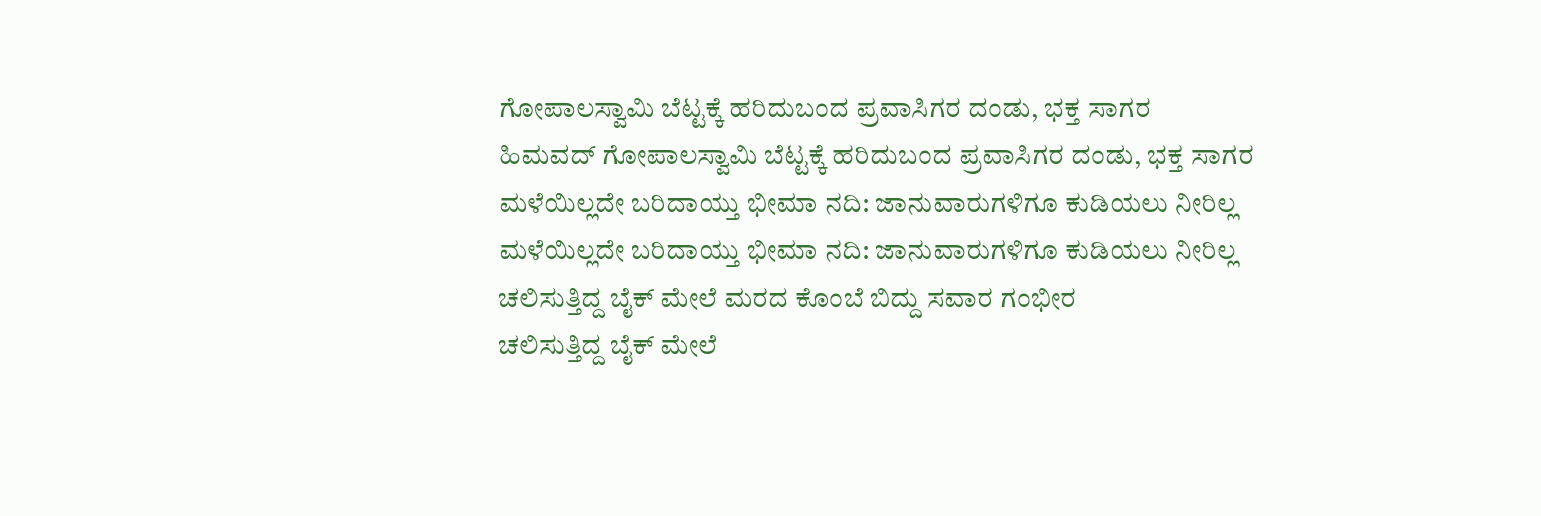ಗೋಪಾಲಸ್ವಾಮಿ ಬೆಟ್ಟಕ್ಕೆ ಹರಿದುಬಂದ ಪ್ರವಾಸಿಗರ ದಂಡು, ಭಕ್ತ ಸಾಗರ
ಹಿಮವದ್ ಗೋಪಾಲಸ್ವಾಮಿ ಬೆಟ್ಟಕ್ಕೆ ಹರಿದುಬಂದ ಪ್ರವಾಸಿಗರ ದಂಡು, ಭಕ್ತ ಸಾಗರ
ಮಳೆಯಿಲ್ಲದೇ ಬರಿದಾಯ್ತು ಭೀಮಾ ನದಿ: ಜಾನುವಾರುಗಳಿಗೂ ಕುಡಿಯಲು ನೀರಿಲ್ಲ
ಮಳೆಯಿಲ್ಲದೇ ಬರಿದಾಯ್ತು ಭೀಮಾ ನದಿ: ಜಾನುವಾರುಗಳಿಗೂ ಕುಡಿಯಲು ನೀರಿಲ್ಲ
ಚಲಿಸುತ್ತಿದ್ದ ಬೈಕ್ ಮೇಲೆ ಮರದ ಕೊಂಬೆ ಬಿದ್ದು ಸವಾರ ಗಂಭೀರ
ಚಲಿಸುತ್ತಿದ್ದ ಬೈಕ್ ಮೇಲೆ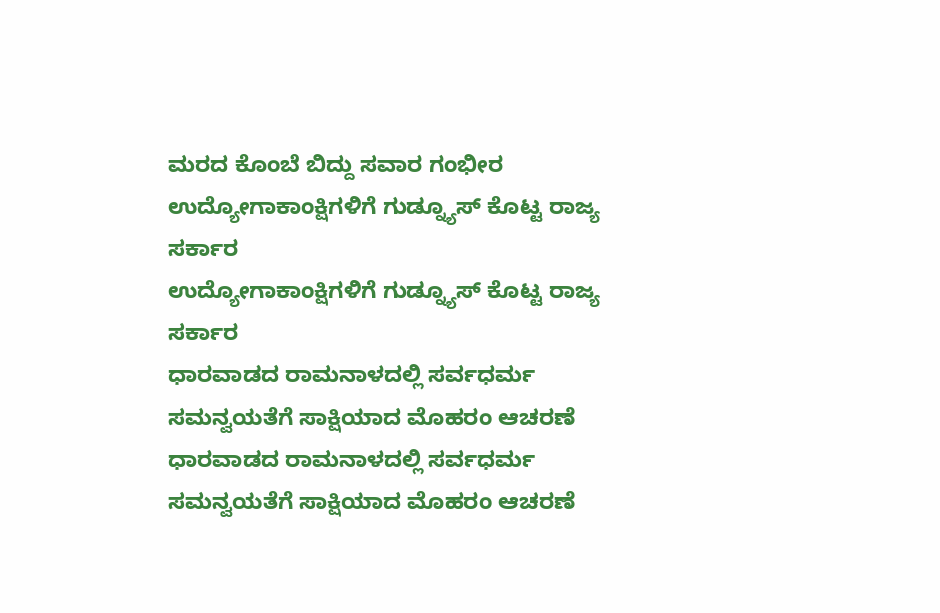ಮರದ ಕೊಂಬೆ ಬಿದ್ದು ಸವಾರ ಗಂಭೀರ
ಉದ್ಯೋಗಾಕಾಂಕ್ಷಿಗಳಿಗೆ ಗುಡ್ನ್ಯೂಸ್ ಕೊಟ್ಟ ರಾಜ್ಯ ಸರ್ಕಾರ
ಉದ್ಯೋಗಾಕಾಂಕ್ಷಿಗಳಿಗೆ ಗುಡ್ನ್ಯೂಸ್ ಕೊಟ್ಟ ರಾಜ್ಯ ಸರ್ಕಾರ
ಧಾರವಾಡದ ರಾಮನಾಳದಲ್ಲಿ ಸರ್ವಧರ್ಮ ಸಮನ್ವಯತೆಗೆ ಸಾಕ್ಷಿಯಾದ ಮೊಹರಂ ಆಚರಣೆ
ಧಾರವಾಡದ ರಾಮನಾಳದಲ್ಲಿ ಸರ್ವಧರ್ಮ ಸಮನ್ವಯತೆಗೆ ಸಾಕ್ಷಿಯಾದ ಮೊಹರಂ ಆಚರಣೆ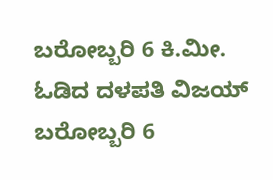ಬರೋಬ್ಬರಿ 6 ಕಿ.ಮೀ. ಓಡಿದ ದಳಪತಿ ವಿಜಯ್
ಬರೋಬ್ಬರಿ 6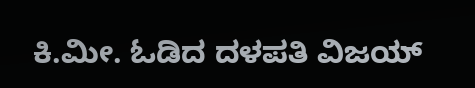ಕಿ.ಮೀ. ಓಡಿದ ದಳಪತಿ ವಿಜಯ್